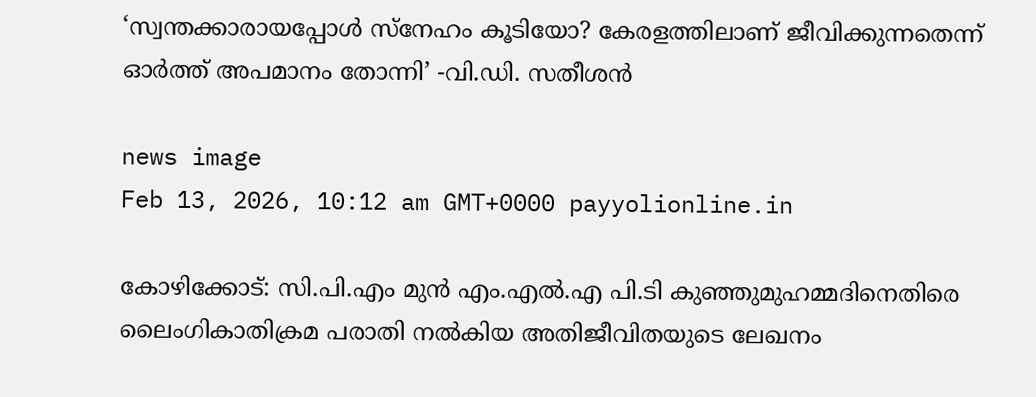‘സ്വന്തക്കാരായപ്പോൾ സ്‌നേഹം കൂടിയോ? കേരളത്തിലാണ് ജീവിക്കുന്നതെന്ന് ഓര്‍ത്ത് അപമാനം തോന്നി’ -വി.ഡി. സതീശൻ

news image
Feb 13, 2026, 10:12 am GMT+0000 payyolionline.in

കോഴിക്കോട്: സി.പി.എം മുന്‍ എം.എല്‍.എ പി.ടി കുഞ്ഞുമുഹമ്മദിനെതിരെ ലൈംഗികാതിക്രമ പരാതി നല്‍കിയ അതിജീവിതയുടെ ലേഖനം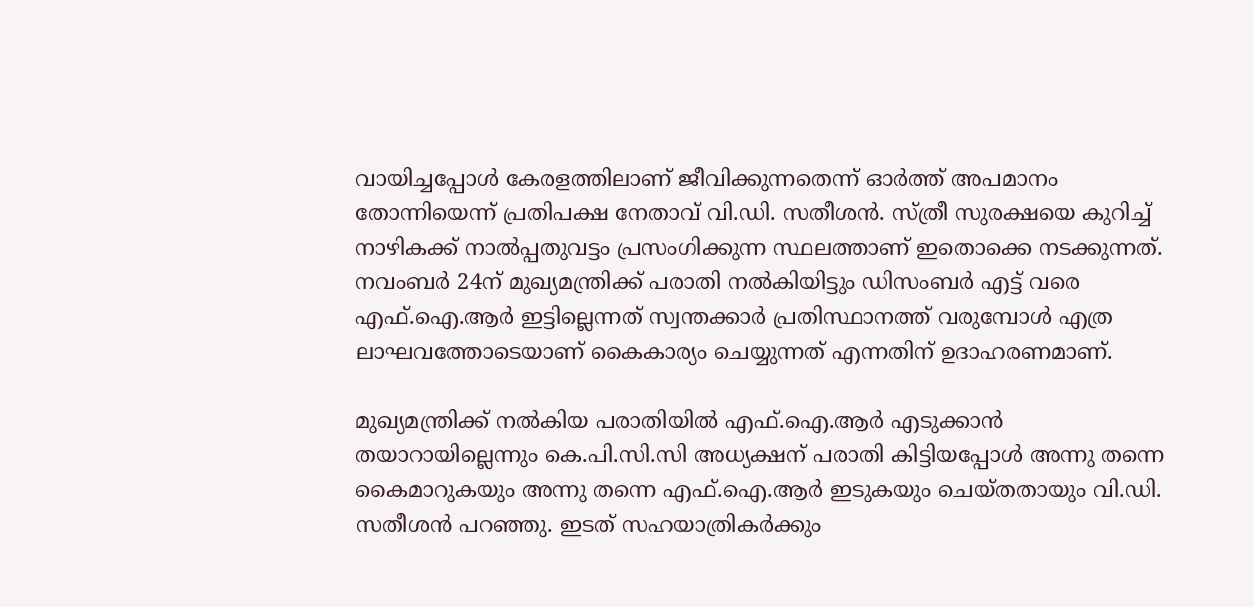വായിച്ചപ്പോള്‍ കേരളത്തിലാണ് ജീവിക്കുന്നതെന്ന് ഓര്‍ത്ത് അപമാനം തോന്നിയെന്ന് പ്രതിപക്ഷ നേതാവ് വി.ഡി. സതീശൻ. സ്ത്രീ സുരക്ഷയെ കുറിച്ച് നാഴികക്ക് നാല്‍പ്പതുവട്ടം പ്രസംഗിക്കുന്ന സ്ഥലത്താണ് ഇതൊക്കെ നടക്കുന്നത്. നവംബര്‍ 24ന് മുഖ്യമന്ത്രിക്ക് പരാതി നല്‍കിയിട്ടും ഡിസംബര്‍ എട്ട് വരെ എഫ്.ഐ.ആര്‍ ഇട്ടില്ലെന്നത് സ്വന്തക്കാര്‍ പ്രതിസ്ഥാനത്ത് വരുമ്പോള്‍ എത്ര ലാഘവത്തോടെയാണ് കൈകാര്യം ചെയ്യുന്നത് എന്നതിന് ഉദാഹരണമാണ്.

മുഖ്യമന്ത്രിക്ക് നല്‍കിയ പരാതിയില്‍ എഫ്.ഐ.ആര്‍ എടുക്കാന്‍ തയാറായില്ലെന്നും കെ.പി.സി.സി അധ്യക്ഷന് പരാതി കിട്ടിയപ്പോള്‍ അന്നു തന്നെ കൈമാറുകയും അന്നു തന്നെ എഫ്.ഐ.ആര്‍ ഇടുകയും ചെയ്തതായും വി.ഡി. സതീശൻ പറഞ്ഞു. ഇടത് സഹയാത്രികര്‍ക്കും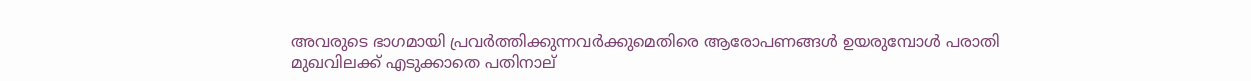അവരുടെ ഭാഗമായി പ്രവര്‍ത്തിക്കുന്നവര്‍ക്കുമെതിരെ ആരോപണങ്ങള്‍ ഉയരുമ്പോള്‍ പരാതി മുഖവിലക്ക് എടുക്കാതെ പതിനാല്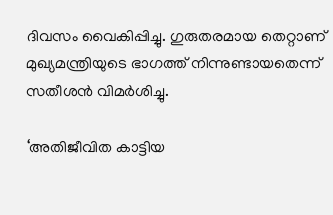ദിവസം വൈകിപ്പിച്ചു. ഗുരുതരമായ തെറ്റാണ് മുഖ്യമന്ത്രിയുടെ ഭാഗത്ത് നിന്നുണ്ടായതെന്ന് സതീശൻ വിമർശിച്ചു.

‘അതിജീവിത കാട്ടിയ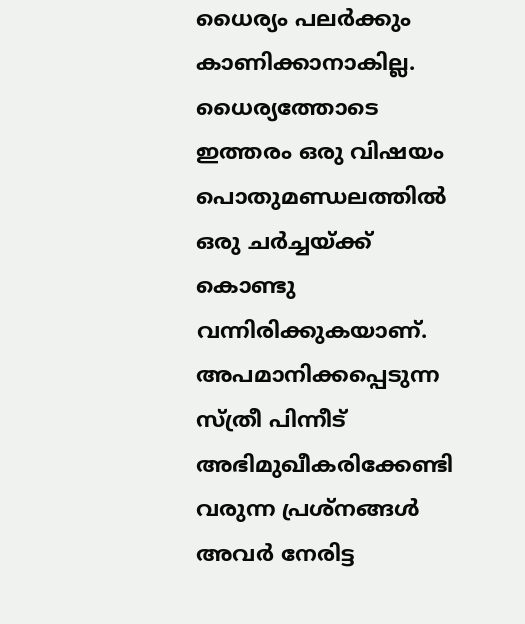ധൈര്യം പലര്‍ക്കും കാണിക്കാനാകില്ല. ധൈര്യത്തോടെ ഇത്തരം ഒരു വിഷയം പൊതുമണ്ഡലത്തില്‍ ഒരു ചര്‍ച്ചയ്ക്ക് കൊണ്ടു വന്നിരിക്കുകയാണ്. അപമാനിക്കപ്പെടുന്ന സ്ത്രീ പിന്നീട് അഭിമുഖീകരിക്കേണ്ടി വരുന്ന പ്രശ്‌നങ്ങള്‍ അവര്‍ നേരിട്ട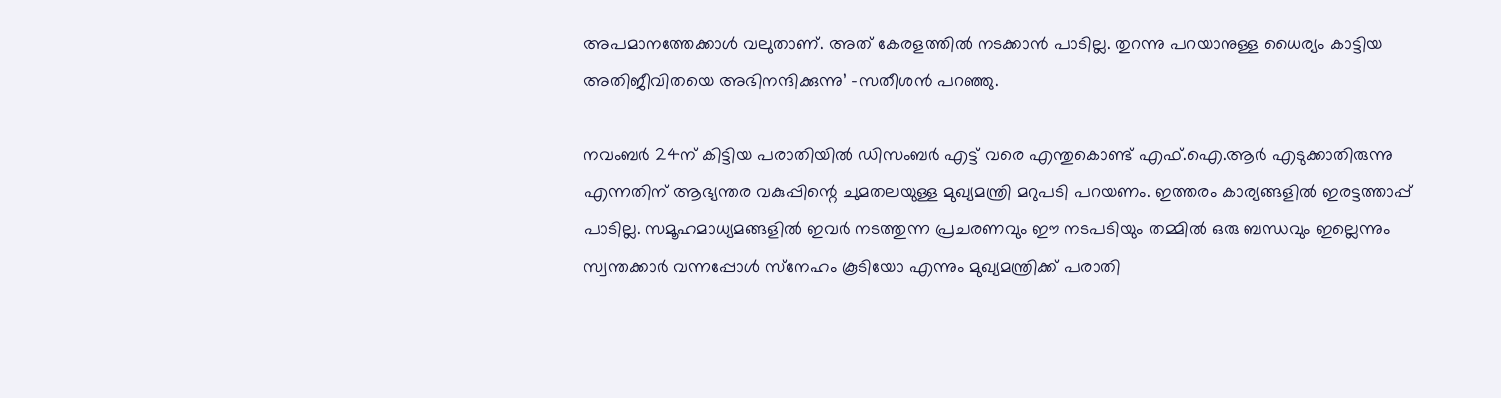അപമാനത്തേക്കാള്‍ വലുതാണ്. അത് കേരളത്തില്‍ നടക്കാന്‍ പാടില്ല. തുറന്നു പറയാനുള്ള ധൈര്യം കാട്ടിയ അതിജീവിതയെ അഭിനന്ദിക്കുന്നു’ -സതീശൻ പറഞ്ഞു.

നവംബര്‍ 24ന് കിട്ടിയ പരാതിയില്‍ ഡിസംബര്‍ എട്ട് വരെ എന്തുകൊണ്ട് എഫ്.ഐ.ആര്‍ എടുക്കാതിരുന്നു എന്നതിന് ആഭ്യന്തര വകുപ്പിന്റെ ചുമതലയുള്ള മുഖ്യമന്ത്രി മറുപടി പറയണം. ഇത്തരം കാര്യങ്ങളില്‍ ഇരട്ടത്താപ്പ് പാടില്ല. സമൂഹമാധ്യമങ്ങളില്‍ ഇവര്‍ നടത്തുന്ന പ്രചരണവും ഈ നടപടിയും തമ്മില്‍ ഒരു ബന്ധവും ഇല്ലെന്നും സ്വന്തക്കാര്‍ വന്നപ്പോള്‍ സ്‌നേഹം കൂടിയോ എന്നും മുഖ്യമന്ത്രിക്ക് പരാതി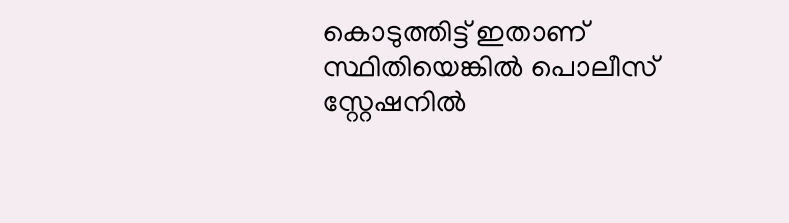കൊടുത്തിട്ട് ഇതാണ് സ്ഥിതിയെങ്കില്‍ പൊലീസ് സ്റ്റേഷനില്‍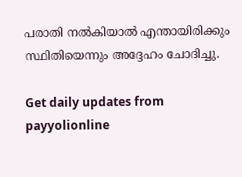പരാതി നല്‍കിയാല്‍ എന്തായിരിക്കും സ്ഥിതിയെന്നും അദ്ദേഹം ചോദിച്ചു.

Get daily updates from payyolionline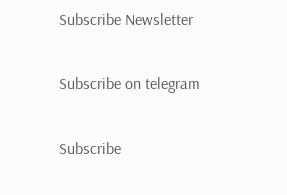Subscribe Newsletter

Subscribe on telegram

Subscribe